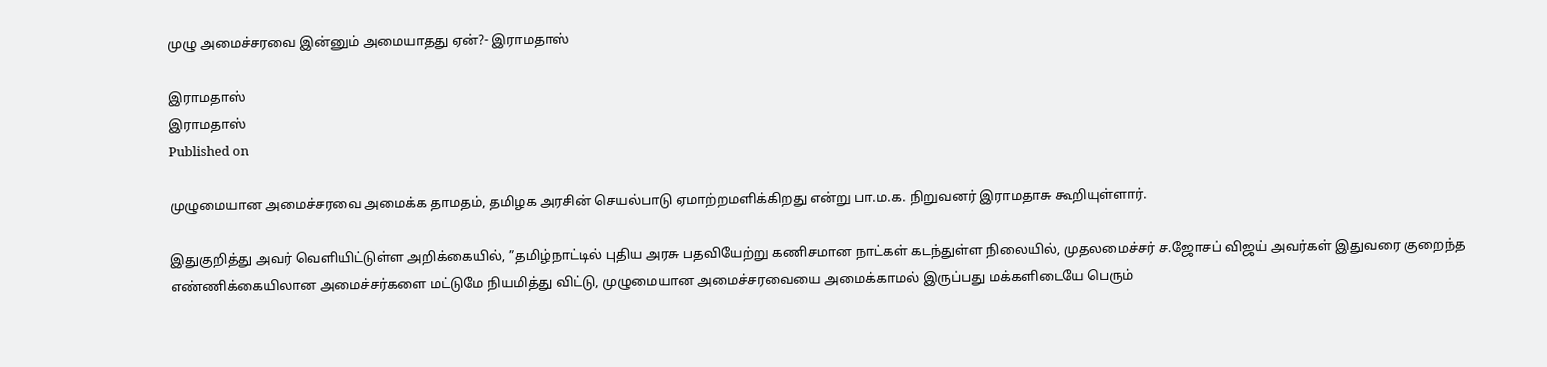முழு அமைச்சரவை இன்னும் அமையாதது ஏன்?- இராமதாஸ்

இராமதாஸ்
இராமதாஸ்
Published on

முழுமையான அமைச்சரவை அமைக்க தாமதம், தமிழக அரசின் செயல்பாடு ஏமாற்றமளிக்கிறது என்று பா.ம.க. நிறுவனர் இராமதாசு கூறியுள்ளார்.

இதுகுறித்து அவர் வெளியிட்டுள்ள அறிக்கையில், ”தமிழ்நாட்டில் புதிய அரசு பதவியேற்று கணிசமான நாட்கள் கடந்துள்ள நிலையில், முதலமைச்சர் ச.ஜோசப் விஜய் அவர்கள் இதுவரை குறைந்த எண்ணிக்கையிலான அமைச்சர்களை மட்டுமே நியமித்து விட்டு, முழுமையான அமைச்சரவையை அமைக்காமல் இருப்பது மக்களிடையே பெரும்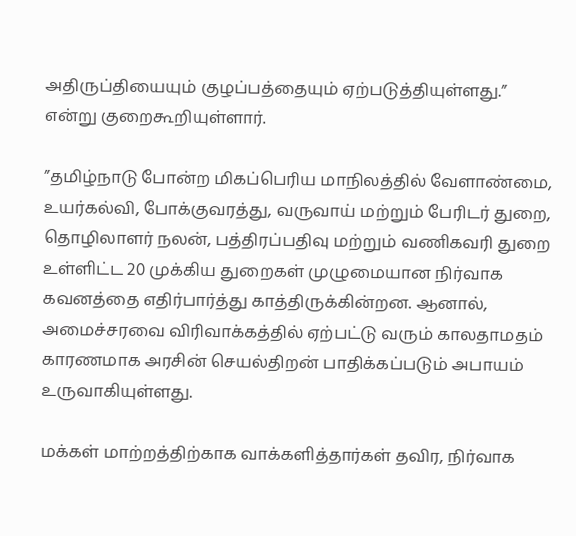அதிருப்தியையும் குழப்பத்தையும் ஏற்படுத்தியுள்ளது.” என்று குறைகூறியுள்ளார்.

”தமிழ்நாடு போன்ற மிகப்பெரிய மாநிலத்தில் வேளாண்மை, உயர்கல்வி, போக்குவரத்து, வருவாய் மற்றும் பேரிடர் துறை, தொழிலாளர் நலன், பத்திரப்பதிவு மற்றும் வணிகவரி துறை உள்ளிட்ட 20 முக்கிய துறைகள் முழுமையான நிர்வாக கவனத்தை எதிர்பார்த்து காத்திருக்கின்றன. ஆனால், அமைச்சரவை விரிவாக்கத்தில் ஏற்பட்டு வரும் காலதாமதம் காரணமாக அரசின் செயல்திறன் பாதிக்கப்படும் அபாயம் உருவாகியுள்ளது.

மக்கள் மாற்றத்திற்காக வாக்களித்தார்கள் தவிர, நிர்வாக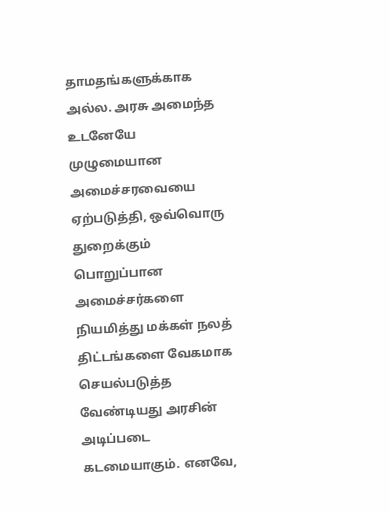தாமதங்களுக்காக அல்ல. அரசு அமைந்த உடனேயே முழுமையான அமைச்சரவையை ஏற்படுத்தி, ஒவ்வொரு துறைக்கும் பொறுப்பான அமைச்சர்களை நியமித்து மக்கள் நலத் திட்டங்களை வேகமாக செயல்படுத்த வேண்டியது அரசின் அடிப்படை கடமையாகும். எனவே,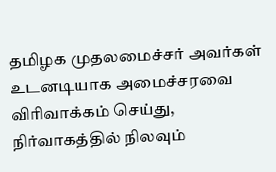தமிழக முதலமைச்சர் அவர்கள் உடனடியாக அமைச்சரவை விரிவாக்கம் செய்து, நிர்வாகத்தில் நிலவும்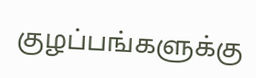குழப்பங்களுக்கு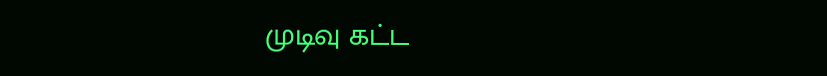முடிவு கட்ட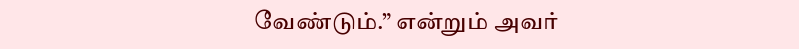வேண்டும்.” என்றும் அவர்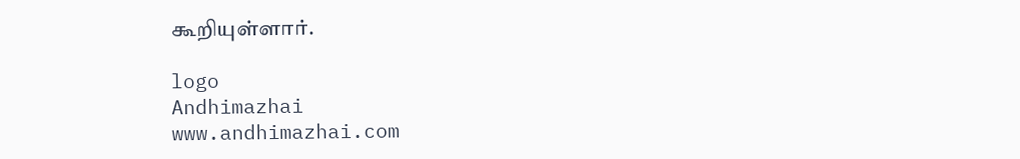கூறியுள்ளார்.

logo
Andhimazhai
www.andhimazhai.com